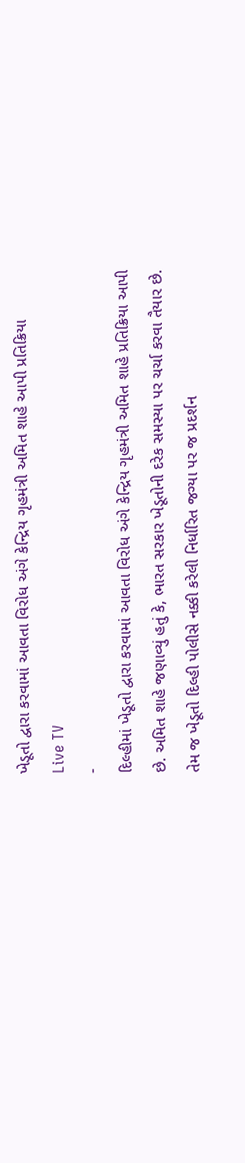ખેડૂતો દ્વારા કરવામાં આવતા વિરોધ અંગે કેન્દ્રિય ગૃહમંત્રી અમિત શાહે આપી પ્રતિક્રિયા
Live TV
-
દિલ્હીમાં ખેડૂતો દ્વારા કરવામાં આવતા વિરોધ અંગે કેન્દ્રિય ગૃહમંત્રી અમિત શાહે પ્રતિક્રિયા આપી છે. અમિત શાહે જણાવ્યું હતું કે, ભારત સરકાર ખેડૂતોની દરેક સમસ્યા પર ચર્ચા કરવા તૈયાર છે. તેમ જ ખેડૂતો દિલ્હી પોલીસે નક્કી કરેલી નિર્ધારિત જગ્યા પર જ પ્રદર્શન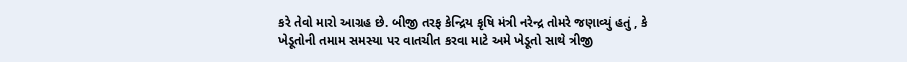કરે તેવો મારો આગ્રહ છે. બીજી તરફ કેન્દ્રિય કૃષિ મંત્રી નરેન્દ્ર તોમરે જણાવ્યું હતું , કે ખેડૂતોની તમામ સમસ્યા પર વાતચીત કરવા માટે અમે ખેડૂતો સાથે ત્રીજી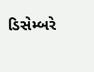ડિસેમ્બરે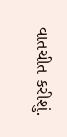વાતચીત કરીશું.